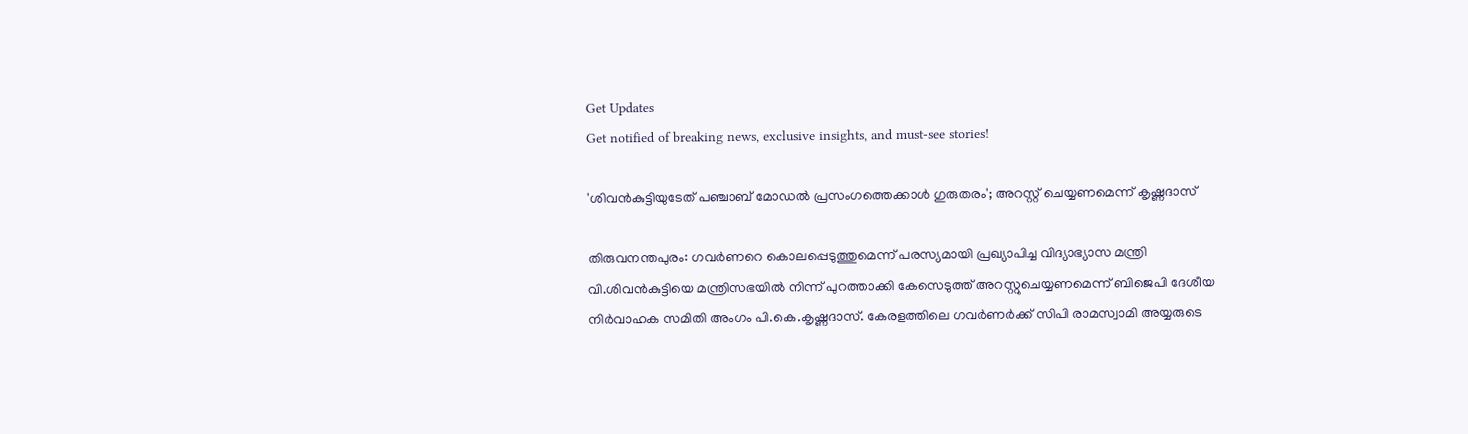Get Updates
Get notified of breaking news, exclusive insights, and must-see stories!

'ശിവൻകുട്ടിയുടേത് പഞ്ചാബ്‌ മോഡല്‍ പ്രസംഗത്തെക്കാള്‍ ഗുരുതരം'; അറസ്റ്റ് ചെയ്യണമെന്ന് കൃഷ്ണദാസ്

തിരുവനന്തപുരം: ഗവര്‍ണറെ കൊലപ്പെടുത്തുമെന്ന് പരസ്യമായി പ്രഖ്യാപിച്ച വിദ്യാഭ്യാസ മന്ത്രി വി.ശിവന്‍കുട്ടിയെ മന്ത്രിസഭയില്‍ നിന്ന് പുറത്താക്കി കേസെടുത്ത് അറസ്റ്റുചെയ്യണമെന്ന് ബിജെപി ദേശീയ നിര്‍വാഹക സമിതി അംഗം പി.കെ.കൃഷ്ണദാസ്. കേരളത്തിലെ ഗവര്‍ണര്‍ക്ക് സിപി രാമസ്വാമി അയ്യരുടെ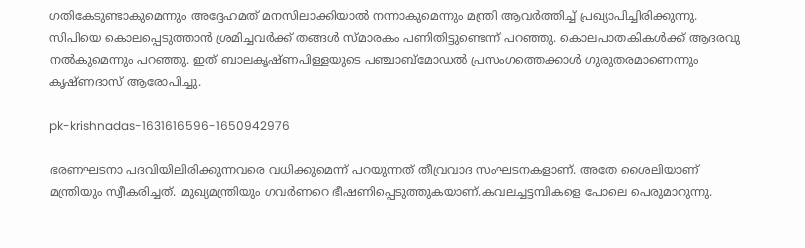ഗതികേടുണ്ടാകുമെന്നും അദ്ദേഹമത് മനസിലാക്കിയാല്‍ നന്നാകുമെന്നും മന്ത്രി ആവര്‍ത്തിച്ച് പ്രഖ്യാപിച്ചിരിക്കുന്നു. സിപിയെ കൊലപ്പെടുത്താന്‍ ശ്രമിച്ചവര്‍ക്ക് തങ്ങള്‍ സ്മാരകം പണിതിട്ടുണ്ടെന്ന് പറഞ്ഞു. കൊലപാതകികള്‍ക്ക് ആദരവു നല്‍കുമെന്നും പറഞ്ഞു. ഇത് ബാലകൃഷ്ണപിള്ളയുടെ പഞ്ചാബ്‌മോഡല്‍ പ്രസംഗത്തെക്കാള്‍ ഗുരുതരമാണെന്നും കൃഷ്ണദാസ് ആരോപിച്ചു.

pk-krishnadas-1631616596-1650942976

ഭരണഘടനാ പദവിയിലിരിക്കുന്നവരെ വധിക്കുമെന്ന് പറയുന്നത് തീവ്രവാദ സംഘടനകളാണ്. അതേ ശൈലിയാണ് മന്ത്രിയും സ്വീകരിച്ചത്. മുഖ്യമന്ത്രിയും ഗവര്‍ണറെ ഭീഷണിപ്പെടുത്തുകയാണ്.കവലച്ചട്ടമ്പികളെ പോലെ പെരുമാറുന്നു.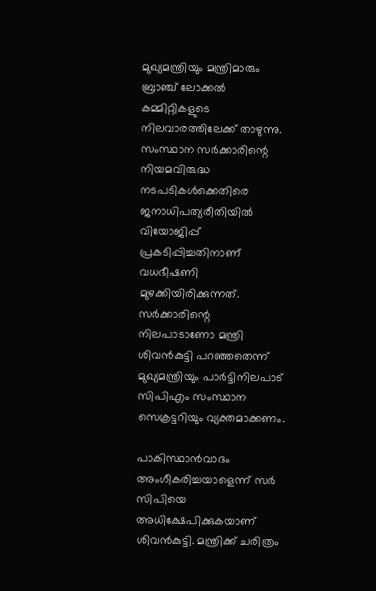മുഖ്യമന്ത്രിയും മന്ത്രിമാരും ബ്രാഞ്ച് ലോക്കല്‍ കമ്മിറ്റികളുടെ നിലവാരത്തിലേക്ക് താഴുന്നു. സംസ്ഥാന സര്‍ക്കാരിന്റെ നിയമവിരുദ്ധ നടപടികള്‍ക്കെതിരെ ജനാധിപത്യരീതിയില്‍ വിയോജിപ്പ് പ്രകടിപ്പിച്ചതിനാണ് വധഭീഷണി മുഴക്കിയിരിക്കുന്നത്. സര്‍ക്കാരിന്റെ നിലപാടാണോ മന്ത്രി ശിവന്‍കുട്ടി പറഞ്ഞതെന്ന് മുഖ്യമന്ത്രിയും പാര്‍ട്ടിനിലപാട് സിപിഎം സംസ്ഥാന സെക്രട്ടറിയും വ്യക്തമാക്കണം.

പാകിസ്ഥാന്‍വാദം അംഗീകരിച്ചയാളെന്ന് സര്‍ സിപിയെ അധിക്ഷേപിക്കുകയാണ് ശിവന്‍കുട്ടി. മന്ത്രിക്ക് ചരിത്രം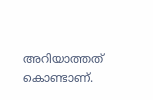അറിയാത്തത് കൊണ്ടാണ്.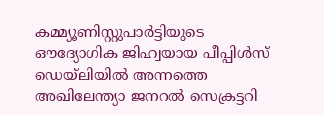കമ്മ്യൂണിസ്റ്റുപാര്‍ട്ടിയുടെ ഔദ്യോഗിക ജിഹ്വയായ പീപ്പിള്‍സ് ഡെയ്‌ലിയില്‍ അന്നത്തെ അഖിലേന്ത്യാ ജനറല്‍ സെക്രട്ടറി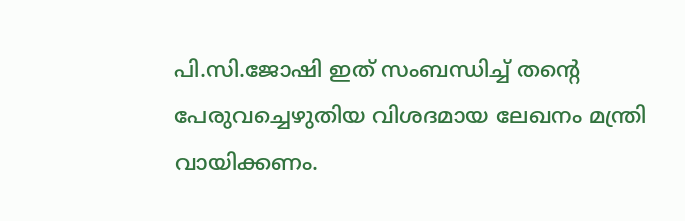പി.സി.ജോഷി ഇത് സംബന്ധിച്ച് തന്റെ പേരുവച്ചെഴുതിയ വിശദമായ ലേഖനം മന്ത്രി വായിക്കണം.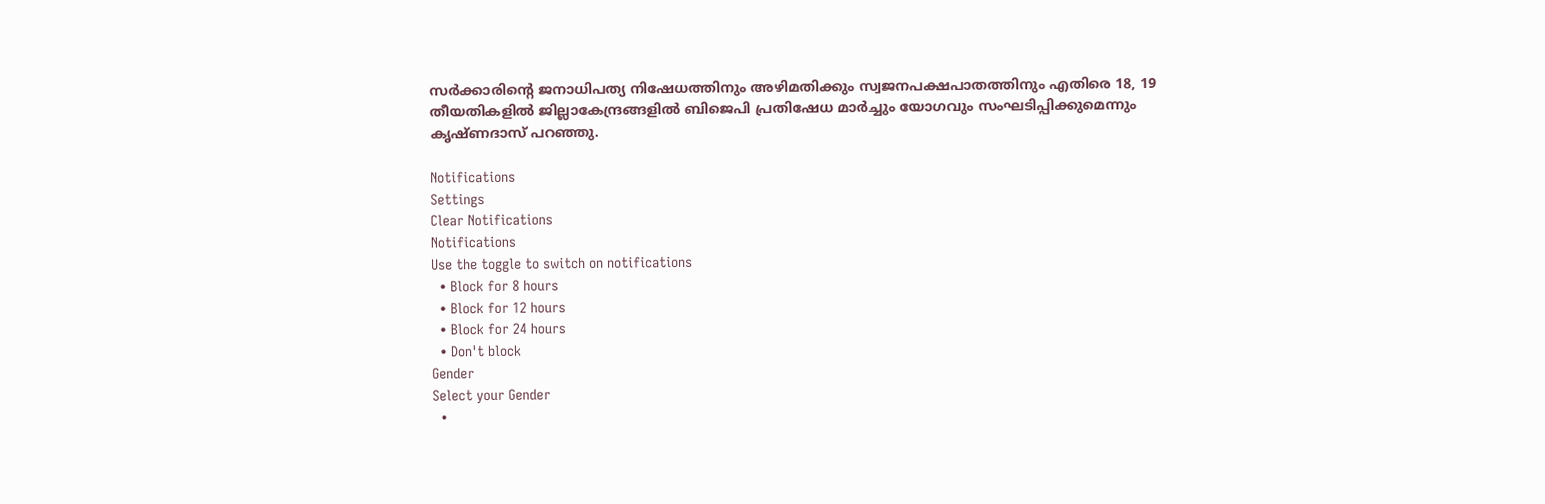സര്‍ക്കാരിന്റെ ജനാധിപത്യ നിഷേധത്തിനും അഴിമതിക്കും സ്വജനപക്ഷപാതത്തിനും എതിരെ 18, 19 തീയതികളില്‍ ജില്ലാകേന്ദ്രങ്ങളില്‍ ബിജെപി പ്രതിഷേധ മാര്‍ച്ചും യോഗവും സംഘടിപ്പിക്കുമെന്നും കൃഷ്ണദാസ് പറഞ്ഞു.

Notifications
Settings
Clear Notifications
Notifications
Use the toggle to switch on notifications
  • Block for 8 hours
  • Block for 12 hours
  • Block for 24 hours
  • Don't block
Gender
Select your Gender
  •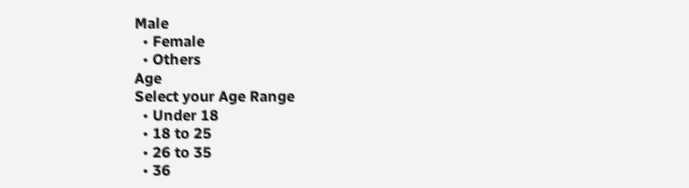Male
  • Female
  • Others
Age
Select your Age Range
  • Under 18
  • 18 to 25
  • 26 to 35
  • 36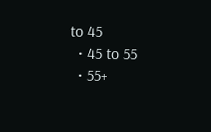to 45
  • 45 to 55
  • 55+